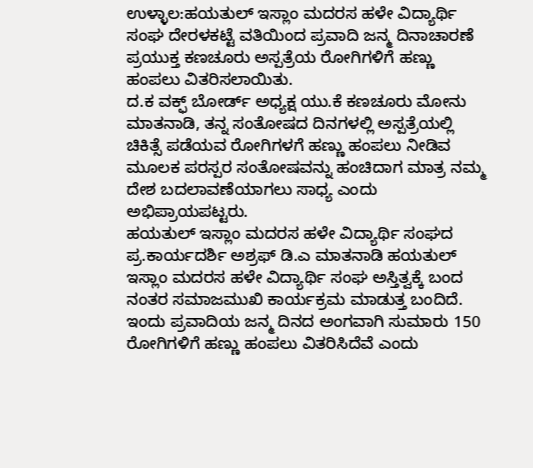ಉಳ್ಳಾಲ:ಹಯತುಲ್ ಇಸ್ಲಾಂ ಮದರಸ ಹಳೇ ವಿದ್ಯಾರ್ಥಿ ಸಂಘ ದೇರಳಕಟ್ಟೆ ವತಿಯಿಂದ ಪ್ರವಾದಿ ಜನ್ಮ ದಿನಾಚಾರಣೆ ಪ್ರಯುಕ್ತ ಕಣಚೂರು ಅಸ್ಪತ್ರೆಯ ರೋಗಿಗಳಿಗೆ ಹಣ್ಣು ಹಂಪಲು ವಿತರಿಸಲಾಯಿತು.
ದ.ಕ ವಕ್ಫ್ ಬೋರ್ಡ್ ಅಧ್ಯಕ್ಷ ಯು.ಕೆ ಕಣಚೂರು ಮೋನು ಮಾತನಾಡಿ, ತನ್ನ ಸಂತೋಷದ ದಿನಗಳಲ್ಲಿ ಅಸ್ಪತ್ರೆಯಲ್ಲಿ ಚಿಕಿತ್ಸೆ ಪಡೆಯವ ರೋಗಿಗಳಗೆ ಹಣ್ಣು ಹಂಪಲು ನೀಡಿವ ಮೂಲಕ ಪರಸ್ಪರ ಸಂತೋಷವನ್ನು ಹಂಚಿದಾಗ ಮಾತ್ರ ನಮ್ಮ ದೇಶ ಬದಲಾವಣೆಯಾಗಲು ಸಾಧ್ಯ ಎಂದು ಅಭಿಪ್ರಾಯಪಟ್ಟರು.
ಹಯತುಲ್ ಇಸ್ಲಾಂ ಮದರಸ ಹಳೇ ವಿದ್ಯಾರ್ಥಿ ಸಂಘದ ಪ್ರ.ಕಾರ್ಯದರ್ಶಿ ಅಶ್ರಫ್ ಡಿ.ಎ ಮಾತನಾಡಿ ಹಯತುಲ್ ಇಸ್ಲಾಂ ಮದರಸ ಹಳೇ ವಿದ್ಯಾರ್ಥಿ ಸಂಘ ಅಸ್ತಿತ್ವಕ್ಕೆ ಬಂದ ನಂತರ ಸಮಾಜಮುಖಿ ಕಾರ್ಯಕ್ರಮ ಮಾಡುತ್ತ ಬಂದಿದೆ. ಇಂದು ಪ್ರವಾದಿಯ ಜನ್ಮ ದಿನದ ಅಂಗವಾಗಿ ಸುಮಾರು 150 ರೋಗಿಗಳಿಗೆ ಹಣ್ಣು ಹಂಪಲು ವಿತರಿಸಿದೆವೆ ಎಂದು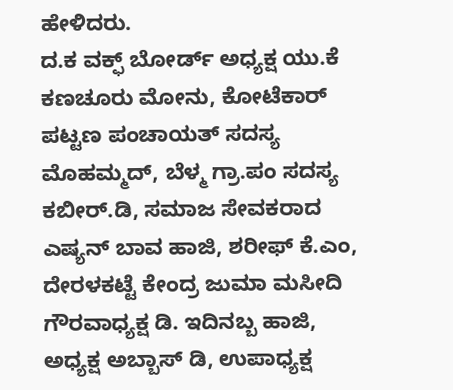ಹೇಳಿದರು.
ದ.ಕ ವಕ್ಫ್ ಬೋರ್ಡ್ ಅಧ್ಯಕ್ಷ ಯು.ಕೆ ಕಣಚೂರು ಮೋನು, ಕೋಟೆಕಾರ್ ಪಟ್ಟಣ ಪಂಚಾಯತ್ ಸದಸ್ಯ ಮೊಹಮ್ಮದ್, ಬೆಳ್ಮ ಗ್ರಾ.ಪಂ ಸದಸ್ಯ ಕಬೀರ್.ಡಿ, ಸಮಾಜ ಸೇವಕರಾದ ಎಷ್ಯನ್ ಬಾವ ಹಾಜಿ, ಶರೀಫ್ ಕೆ.ಎಂ, ದೇರಳಕಟ್ಟೆ ಕೇಂದ್ರ ಜುಮಾ ಮಸೀದಿ ಗೌರವಾಧ್ಯಕ್ಷ ಡಿ. ಇದಿನಬ್ಬ ಹಾಜಿ, ಅಧ್ಯಕ್ಷ ಅಬ್ಬಾಸ್ ಡಿ, ಉಪಾಧ್ಯಕ್ಷ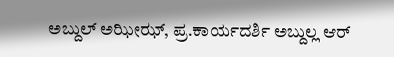ಅಬ್ದುಲ್ ಅಝೀಝ್, ಪ್ರ.ಕಾರ್ಯದರ್ಶಿ ಅಬ್ದುಲ್ಲ ಆರ್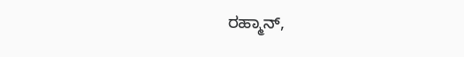ರಹ್ಮಾನ್,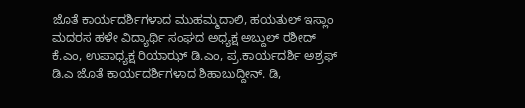ಜೊತೆ ಕಾರ್ಯದರ್ಶಿಗಳಾದ ಮುಹಮ್ಮದಾಲಿ, ಹಯತುಲ್ ಇಸ್ಲಾಂ ಮದರಸ ಹಳೇ ವಿದ್ಯಾರ್ಥಿ ಸಂಘದ ಅಧ್ಯಕ್ಷ ಅಬ್ದುಲ್ ರಶೀದ್ ಕೆ.ಎಂ, ಉಪಾಧ್ಯಕ್ಷ ರಿಯಾಝ್ ಡಿ.ಎಂ, ಪ್ರ.ಕಾರ್ಯದರ್ಶಿ ಅಶ್ರಫ್ ಡಿ.ಎ ಜೊತೆ ಕಾರ್ಯದರ್ಶಿಗಳಾದ ಶಿಹಾಬುದ್ದೀನ್. ಡಿ,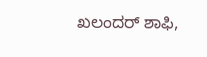ಖಲಂದರ್ ಶಾಫಿ,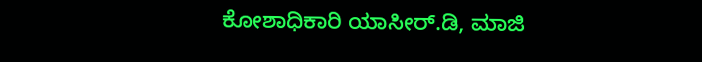ಕೋಶಾಧಿಕಾರಿ ಯಾಸೀರ್.ಡಿ, ಮಾಜಿ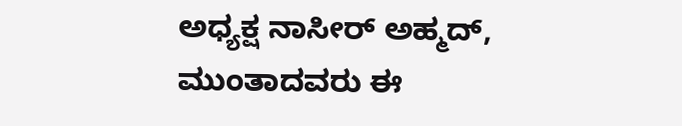ಅಧ್ಯಕ್ಷ ನಾಸೀರ್ ಅಹ್ಮದ್, ಮುಂತಾದವರು ಈ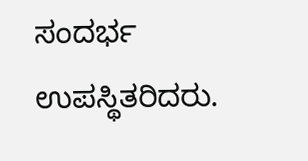ಸಂದರ್ಭ ಉಪಸ್ಥಿತರಿದರು.